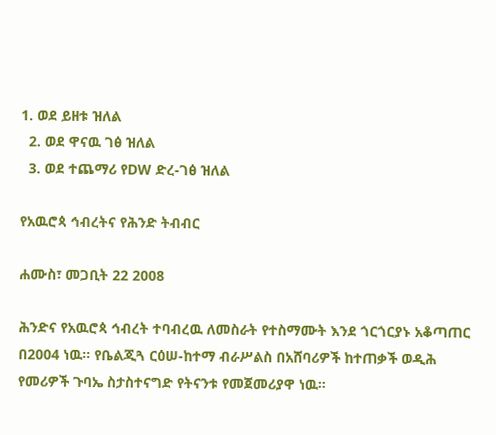1. ወደ ይዘቱ ዝለል
  2. ወደ ዋናዉ ገፅ ዝለል
  3. ወደ ተጨማሪ የDW ድረ-ገፅ ዝለል

የአዉሮጳ ኅብረትና የሕንድ ትብብር

ሐሙስ፣ መጋቢት 22 2008

ሕንድና የአዉሮጳ ኅብረት ተባብረዉ ለመስራት የተስማሙት እንደ ጎርጎርያኑ አቆጣጠር በ2004 ነዉ። የቤልጂጓ ርዕሠ-ከተማ ብራሥልስ በአሸባሪዎች ከተጠቃች ወዲሕ የመሪዎች ጉባኤ ስታስተናግድ የትናንቱ የመጀመሪያዋ ነዉ።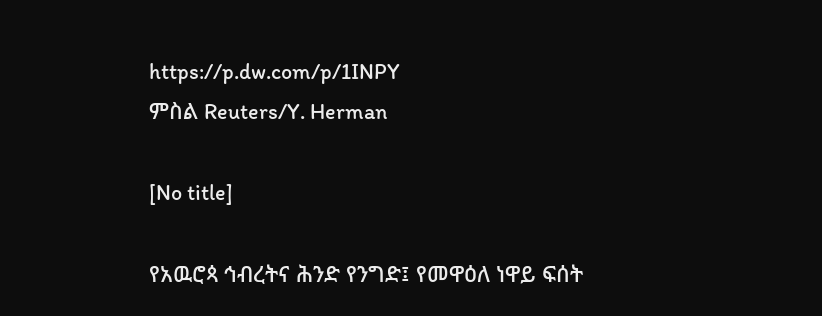https://p.dw.com/p/1INPY
ምስል Reuters/Y. Herman

[No title]

የአዉሮጳ ኅብረትና ሕንድ የንግድ፤ የመዋዕለ ነዋይ ፍሰት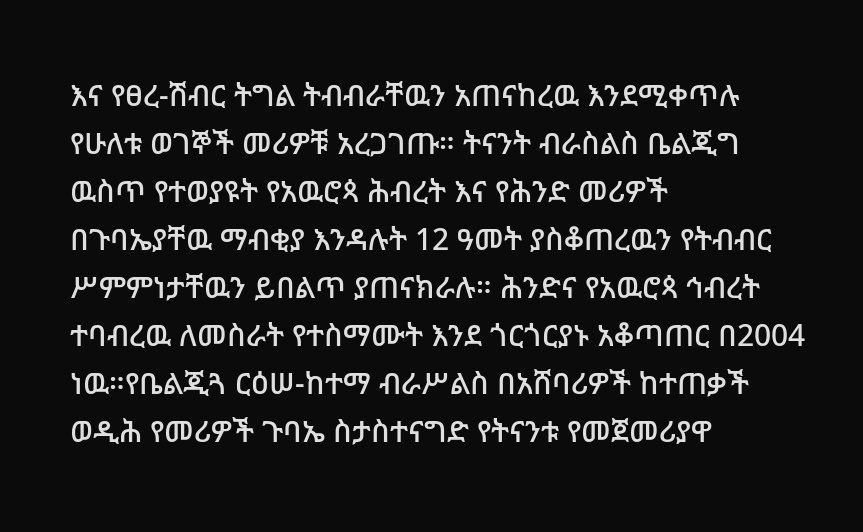እና የፀረ-ሽብር ትግል ትብብራቸዉን አጠናከረዉ እንደሚቀጥሉ የሁለቱ ወገኞች መሪዎቹ አረጋገጡ። ትናንት ብራስልስ ቤልጂግ ዉስጥ የተወያዩት የአዉሮጳ ሕብረት እና የሕንድ መሪዎች በጉባኤያቸዉ ማብቂያ እንዳሉት 12 ዓመት ያስቆጠረዉን የትብብር ሥምምነታቸዉን ይበልጥ ያጠናክራሉ። ሕንድና የአዉሮጳ ኅብረት ተባብረዉ ለመስራት የተስማሙት እንደ ጎርጎርያኑ አቆጣጠር በ2004 ነዉ።የቤልጂጓ ርዕሠ-ከተማ ብራሥልስ በአሸባሪዎች ከተጠቃች ወዲሕ የመሪዎች ጉባኤ ስታስተናግድ የትናንቱ የመጀመሪያዋ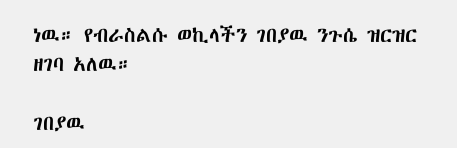ነዉ። የብራስልሱ ወኪላችን ገበያዉ ንጉሴ ዝርዝር ዘገባ አለዉ።

ገበያዉ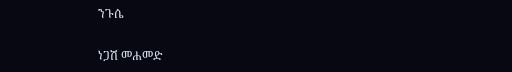ንጉሴ

ነጋሽ መሐመድ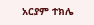አርያም ተክሌ